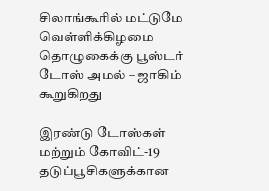சிலாங்கூரில் மட்டுமே வெள்ளிக்கிழமை தொழுகைக்கு பூஸ்டர் டோஸ் அமல் – ஜாகிம் கூறுகிறது

இரண்டு டோஸ்கள் மற்றும் கோவிட்-19 தடுப்பூசிகளுக்கான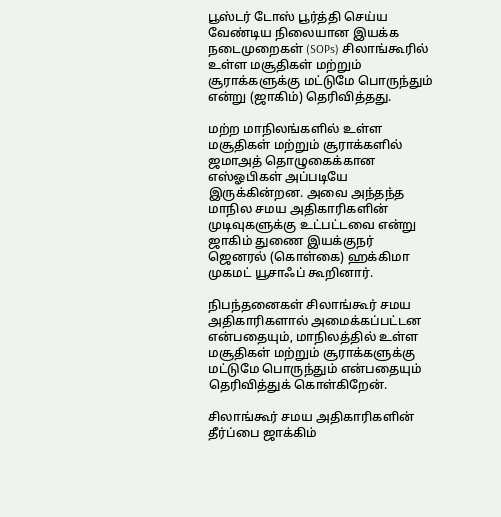பூஸ்டர் டோஸ் பூர்த்தி செய்ய வேண்டிய நிலையான இயக்க நடைமுறைகள் (SOPs) சிலாங்கூரில் உள்ள மசூதிகள் மற்றும் சூராக்களுக்கு மட்டுமே பொருந்தும்  என்று (ஜாகிம்) தெரிவித்தது.

மற்ற மாநிலங்களில் உள்ள மசூதிகள் மற்றும் சூராக்களில் ஜமாஅத் தொழுகைக்கான எஸ்ஓபிகள் அப்படியே இருக்கின்றன. அவை அந்தந்த மாநில சமய அதிகாரிகளின் முடிவுகளுக்கு உட்பட்டவை என்று ஜாகிம் துணை இயக்குநர் ஜெனரல் (கொள்கை) ஹக்கிமா முகமட் யூசாஃப் கூறினார்.

நிபந்தனைகள் சிலாங்கூர் சமய அதிகாரிகளால் அமைக்கப்பட்டன என்பதையும், மாநிலத்தில் உள்ள மசூதிகள் மற்றும் சூராக்களுக்கு மட்டுமே பொருந்தும் என்பதையும் தெரிவித்துக் கொள்கிறேன்.

சிலாங்கூர் சமய அதிகாரிகளின் தீர்ப்பை ஜாக்கிம்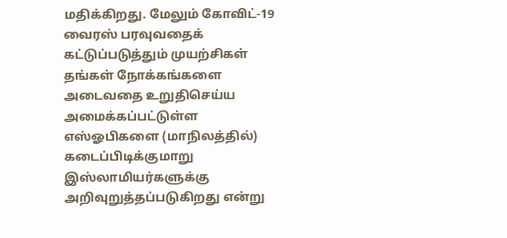மதிக்கிறது. மேலும் கோவிட்-19 வைரஸ் பரவுவதைக் கட்டுப்படுத்தும் முயற்சிகள் தங்கள் நோக்கங்களை அடைவதை உறுதிசெய்ய அமைக்கப்பட்டுள்ள எஸ்ஓபிகளை (மாநிலத்தில்) கடைப்பிடிக்குமாறு இஸ்லாமியர்களுக்கு அறிவுறுத்தப்படுகிறது என்று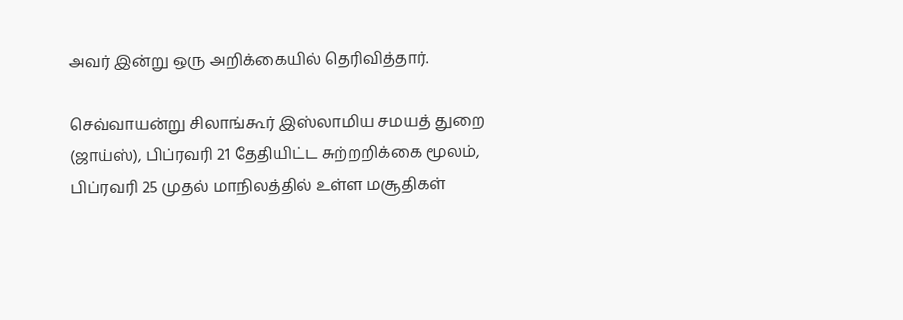அவர் இன்று ஒரு அறிக்கையில் தெரிவித்தார்.

செவ்வாயன்று சிலாங்கூர் இஸ்லாமிய சமயத் துறை (ஜாய்ஸ்), பிப்ரவரி 21 தேதியிட்ட சுற்றறிக்கை மூலம், பிப்ரவரி 25 முதல் மாநிலத்தில் உள்ள மசூதிகள்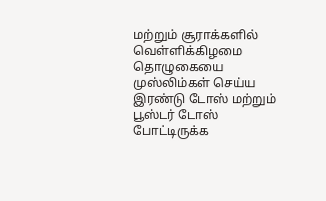மற்றும் சூராக்களில் வெள்ளிக்கிழமை தொழுகையை முஸ்லிம்கள் செய்ய இரண்டு டோஸ் மற்றும் பூஸ்டர் டோஸ் போட்டிருக்க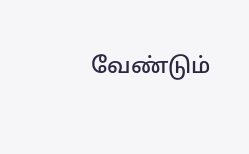வேண்டும்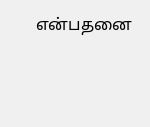என்பதனை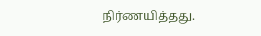நிர்ணயித்தது.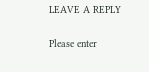LEAVE A REPLY

Please enter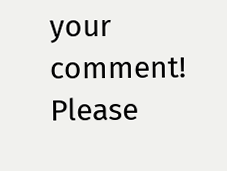your comment!
Please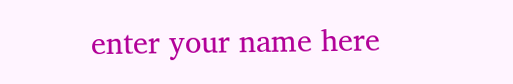enter your name here